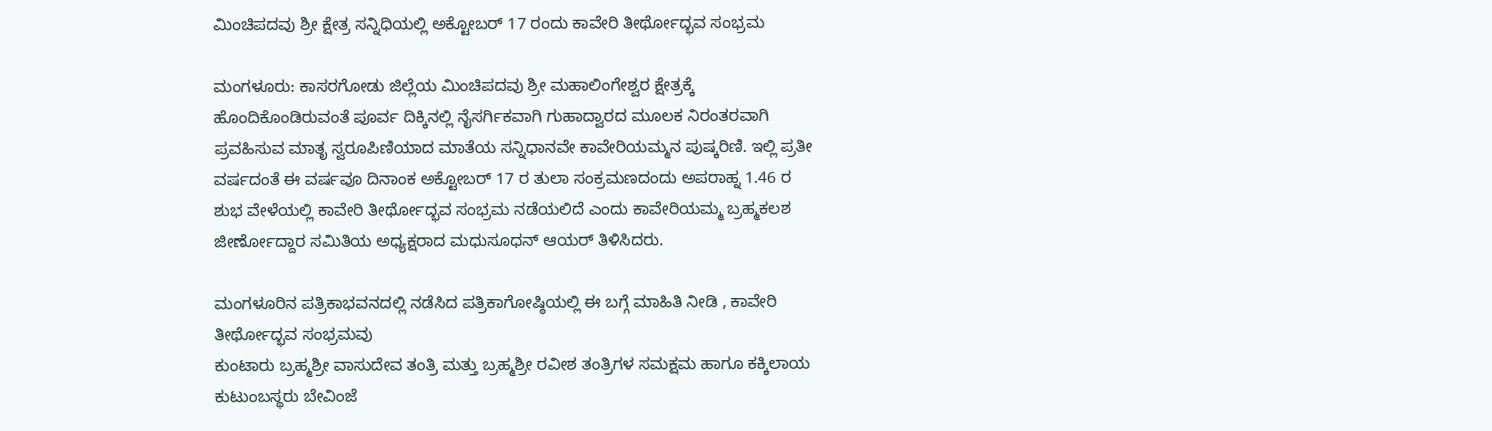ಮಿಂಚಿಪದವು ಶ್ರೀ ಕ್ಷೇತ್ರ ಸನ್ನಿಧಿಯಲ್ಲಿ ಅಕ್ಟೋಬರ್ 17 ರಂದು ಕಾವೇರಿ ತೀರ್ಥೋದ್ಭವ ಸಂಭ್ರಮ

ಮಂಗಳೂರು: ಕಾಸರಗೋಡು ಜಿಲ್ಲೆಯ ಮಿಂಚಿಪದವು ಶ್ರೀ ಮಹಾಲಿಂಗೇಶ್ವರ ಕ್ಷೇತ್ರಕ್ಕೆ ಹೊಂದಿಕೊಂಡಿರುವಂತೆ ಪೂರ್ವ ದಿಕ್ಕಿನಲ್ಲಿ ನೈಸರ್ಗಿಕವಾಗಿ ಗುಹಾದ್ವಾರದ ಮೂಲಕ ನಿರಂತರವಾಗಿ ಪ್ರವಹಿಸುವ ಮಾತೃ ಸ್ವರೂಪಿಣಿಯಾದ ಮಾತೆಯ ಸನ್ನಿಧಾನವೇ ಕಾವೇರಿಯಮ್ಮನ ಪುಷ್ಕರಿಣಿ. ಇಲ್ಲಿ ಪ್ರತೀ ವರ್ಷದಂತೆ ಈ ವರ್ಷವೂ ದಿನಾಂಕ ಅಕ್ಟೋಬರ್ 17 ರ ತುಲಾ ಸಂಕ್ರಮಣದಂದು ಅಪರಾಹ್ನ 1.46 ರ ಶುಭ ವೇಳೆಯಲ್ಲಿ ಕಾವೇರಿ ತೀರ್ಥೋದ್ಭವ ಸಂಭ್ರಮ ನಡೆಯಲಿದೆ ಎಂದು ಕಾವೇರಿಯಮ್ಮ ಬ್ರಹ್ಮಕಲಶ ಜೀರ್ಣೋದ್ದಾರ ಸಮಿತಿಯ ಅಧ್ಯಕ್ಷರಾದ ಮಧುಸೂಧನ್ ಆಯರ್ ತಿಳಿಸಿದರು.

ಮಂಗಳೂರಿನ ಪತ್ರಿಕಾಭವನದಲ್ಲಿ ನಡೆಸಿದ ಪತ್ರಿಕಾಗೋಷ್ಠಿಯಲ್ಲಿ ಈ ಬಗ್ಗೆ ಮಾಹಿತಿ ನೀಡಿ , ಕಾವೇರಿ ತೀರ್ಥೋದ್ಭವ ಸಂಭ್ರಮವು
ಕುಂಟಾರು ಬ್ರಹ್ಮಶ್ರೀ ವಾಸುದೇವ ತಂತ್ರಿ ಮತ್ತು ಬ್ರಹ್ಮಶ್ರೀ ರವೀಶ ತಂತ್ರಿಗಳ ಸಮಕ್ಷಮ ಹಾಗೂ ಕಕ್ಕಿಲಾಯ ಕುಟುಂಬಸ್ಥರು ಬೇವಿಂಜೆ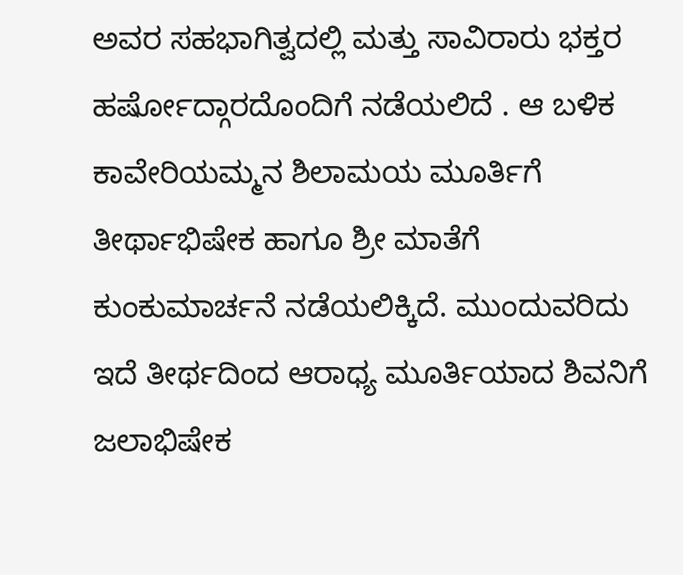ಅವರ ಸಹಭಾಗಿತ್ವದಲ್ಲಿ ಮತ್ತು ಸಾವಿರಾರು ಭಕ್ತರ ಹರ್ಷೋದ್ಗಾರದೊಂದಿಗೆ ನಡೆಯಲಿದೆ . ಆ ಬಳಿಕ ಕಾವೇರಿಯಮ್ಮನ ಶಿಲಾಮಯ ಮೂರ್ತಿಗೆ ತೀರ್ಥಾಭಿಷೇಕ ಹಾಗೂ ಶ್ರೀ ಮಾತೆಗೆ ಕುಂಕುಮಾರ್ಚನೆ ನಡೆಯಲಿಕ್ಕಿದೆ. ಮುಂದುವರಿದು ಇದೆ ತೀರ್ಥದಿಂದ ಆರಾಧ್ಯ ಮೂರ್ತಿಯಾದ ಶಿವನಿಗೆ ಜಲಾಭಿಷೇಕ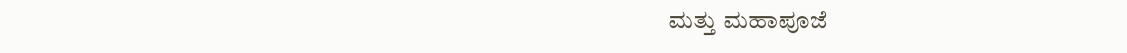ಮತ್ತು ಮಹಾಪೂಜೆ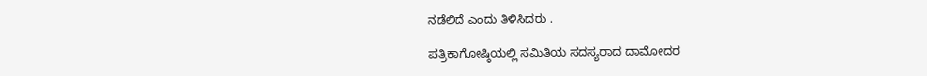ನಡೆಲಿದೆ ಎಂದು ತಿಳಿಸಿದರು .

ಪತ್ರಿಕಾಗೋಷ್ಠಿಯಲ್ಲಿ ಸಮಿತಿಯ ಸದಸ್ಯರಾದ ದಾಮೋದರ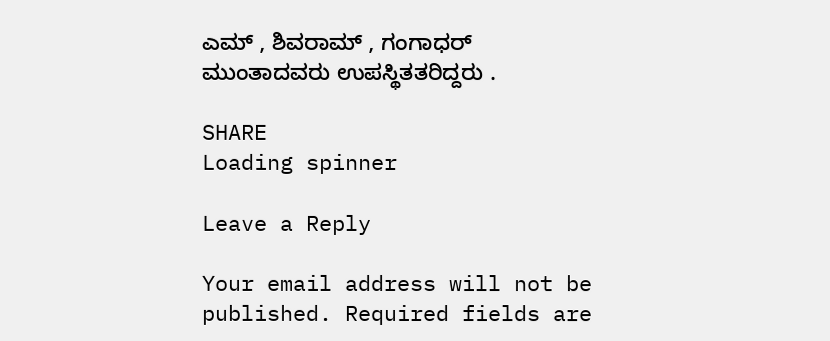ಎಮ್ , ಶಿವರಾಮ್ , ಗಂಗಾಧರ್ ಮುಂತಾದವರು ಉಪಸ್ಥಿತತರಿದ್ದರು .

SHARE
Loading spinner

Leave a Reply

Your email address will not be published. Required fields are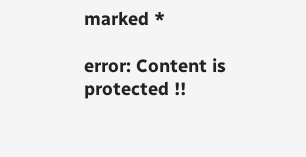marked *

error: Content is protected !!